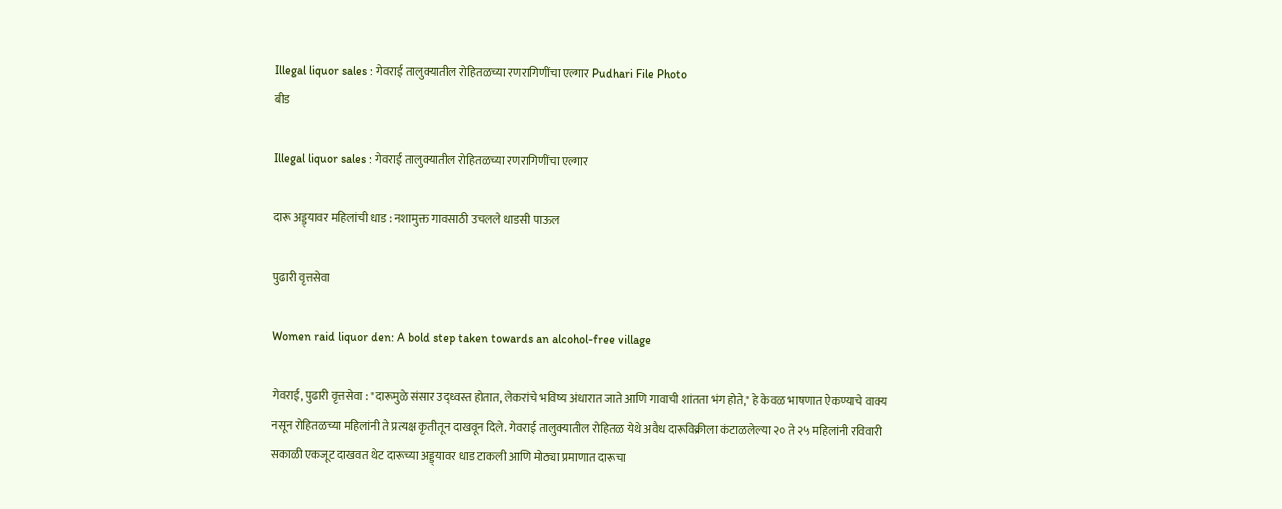Illegal liquor sales : गेवराई तालुक्यातील रोहितळच्या रणरागिणींचा एल्गार Pudhari File Photo
बीड

Illegal liquor sales : गेवराई तालुक्यातील रोहितळच्या रणरागिणींचा एल्गार

दारू अड्ड्यावर महिलांची धाड : नशामुक्त गावसाठी उचलले धाडसी पाऊल

पुढारी वृत्तसेवा

Women raid liquor den: A bold step taken towards an alcohol-free village

गेवराई, पुढारी वृत्तसेवा : "दारूमुळे संसार उद्ध्वस्त होतात, लेकरांचे भविष्य अंधारात जाते आणि गावाची शांतता भंग होते," हे केवळ भाषणात ऐकण्याचे वाक्य नसून रोहितळच्या महिलांनी ते प्रत्यक्ष कृतीतून दाखवून दिले. गेवराई तालुक्यातील रोहितळ येथे अवैध दारूविक्रीला कंटाळलेल्या २० ते २५ महिलांनी रविवारी सकाळी एकजूट दाखवत थेट दारूच्या अड्ड्यावर धाड टाकली आणि मोठ्या प्रमाणात दारूचा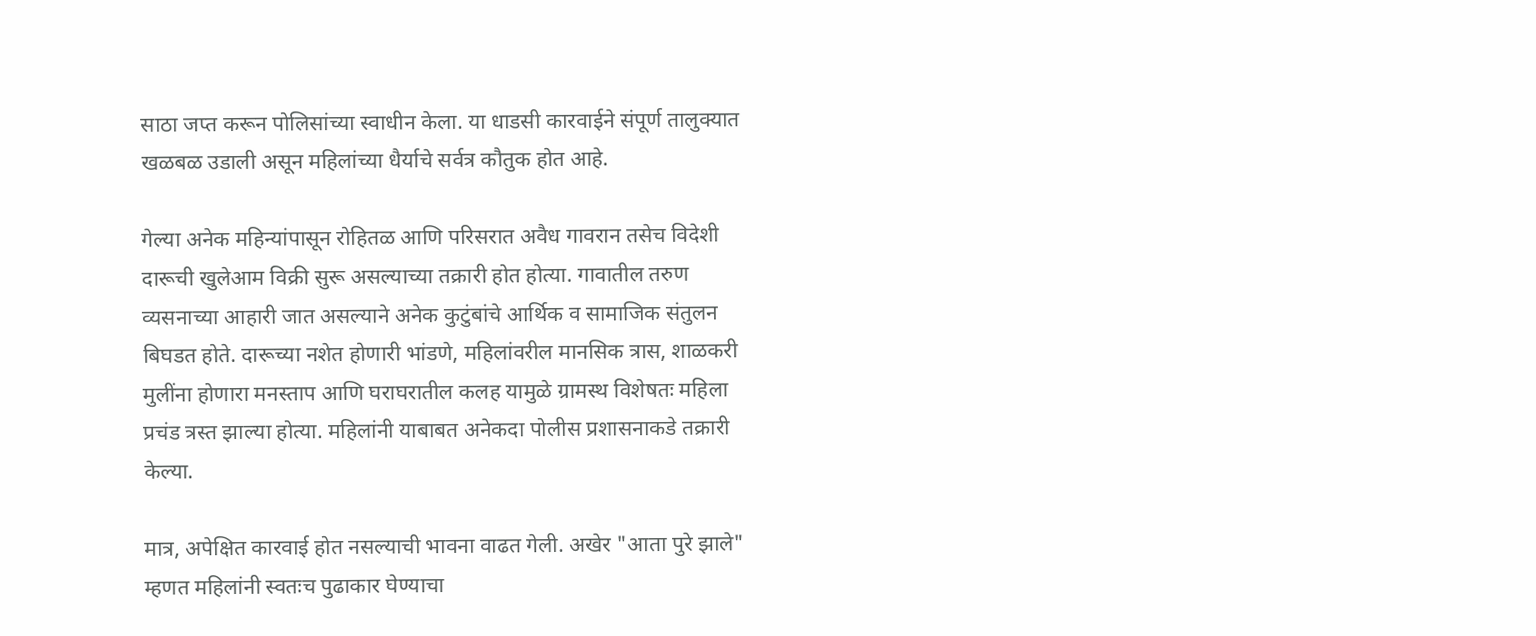साठा जप्त करून पोलिसांच्या स्वाधीन केला. या धाडसी कारवाईने संपूर्ण तालुक्यात खळबळ उडाली असून महिलांच्या धैर्याचे सर्वत्र कौतुक होत आहे.

गेल्या अनेक महिन्यांपासून रोहितळ आणि परिसरात अवैध गावरान तसेच विदेशी दारूची खुलेआम विक्री सुरू असल्याच्या तक्रारी होत होत्या. गावातील तरुण व्यसनाच्या आहारी जात असल्याने अनेक कुटुंबांचे आर्थिक व सामाजिक संतुलन बिघडत होते. दारूच्या नशेत होणारी भांडणे, महिलांवरील मानसिक त्रास, शाळकरी मुलींना होणारा मनस्ताप आणि घराघरातील कलह यामुळे ग्रामस्थ विशेषतः महिला प्रचंड त्रस्त झाल्या होत्या. महिलांनी याबाबत अनेकदा पोलीस प्रशासनाकडे तक्रारी केल्या.

मात्र, अपेक्षित कारवाई होत नसल्याची भावना वाढत गेली. अखेर "आता पुरे झाले" म्हणत महिलांनी स्वतःच पुढाकार घेण्याचा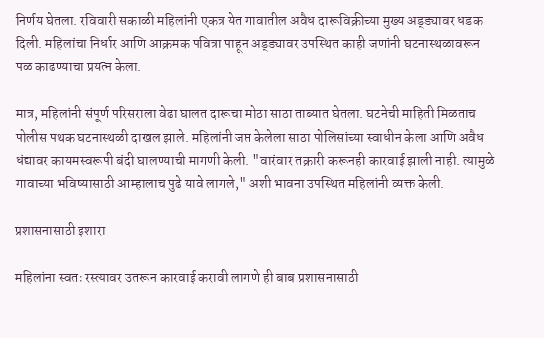निर्णय घेतला. रविवारी सकाळी महिलांनी एकत्र येत गावातील अवैध दारूविक्रीच्या मुख्य अड्ड्यावर धडक दिली. महिलांचा निर्धार आणि आक्रमक पवित्रा पाहून अड्ड्यावर उपस्थित काही जणांनी घटनास्थळावरून पळ काढण्याचा प्रयत्न केला.

मात्र, महिलांनी संपूर्ण परिसराला वेढा घालत दारूचा मोठा साठा ताब्यात घेतला. घटनेची माहिती मिळताच पोलीस पथक घटनास्थळी दाखल झाले. महिलांनी जप्त केलेला साठा पोलिसांच्या स्वाधीन केला आणि अवैध धंद्यावर कायमस्वरूपी बंदी घालण्याची मागणी केली. "वारंवार तक्रारी करूनही कारवाई झाली नाही. त्यामुळे गावाच्या भविष्यासाठी आम्हालाच पुढे यावे लागले," अशी भावना उपस्थित महिलांनी व्यक्त केली.

प्रशासनासाठी इशारा

महिलांना स्वतः रस्त्यावर उतरून कारवाई करावी लागणे ही बाब प्रशासनासाठी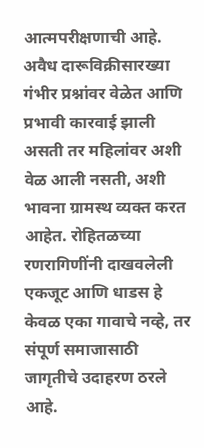आत्मपरीक्षणाची आहे. अवैध दारूविक्रीसारख्या गंभीर प्रश्नांवर वेळेत आणि प्रभावी कारवाई झाली असती तर महिलांवर अशी वेळ आली नसती, अशी भावना ग्रामस्थ व्यक्त करत आहेत. रोहितळच्या रणरागिणींनी दाखवलेली एकजूट आणि धाडस हे केवळ एका गावाचे नव्हे, तर संपूर्ण समाजासाठी जागृतीचे उदाहरण ठरले आहे.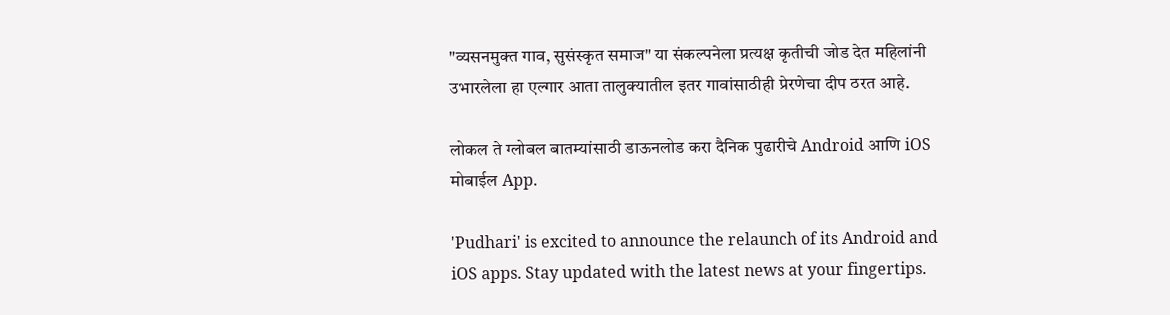"व्यसनमुक्त गाव, सुसंस्कृत समाज" या संकल्पनेला प्रत्यक्ष कृतीची जोड देत महिलांनी उभारलेला हा एल्गार आता तालुक्यातील इतर गावांसाठीही प्रेरणेचा दीप ठरत आहे.

लोकल ते ग्लोबल बातम्यांसाठी डाऊनलोड करा दैनिक पुढारीचे Android आणि iOS मोबाईल App.

'Pudhari' is excited to announce the relaunch of its Android and iOS apps. Stay updated with the latest news at your fingertips.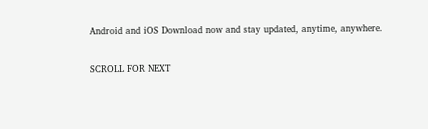Android and iOS Download now and stay updated, anytime, anywhere.

SCROLL FOR NEXT